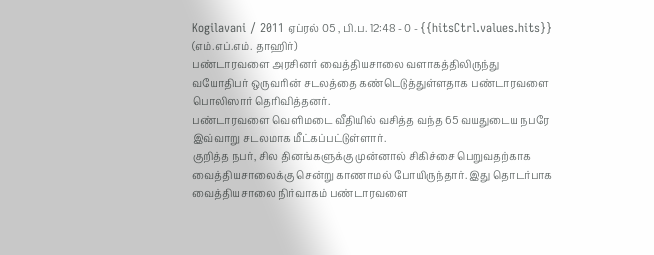Kogilavani / 2011 ஏப்ரல் 05 , பி.ப. 12:48 - 0 - {{hitsCtrl.values.hits}}
(எம்.எப்.எம். தாஹிர்)
பண்டாரவளை அரசினர் வைத்தியசாலை வளாகத்திலிருந்து வயோதிபர் ஒருவரின் சடலத்தை கண்டெடுத்துள்ளதாக பண்டாரவளை பொலிஸார் தெரிவித்தனர்.
பண்டாரவளை வெளிமடை வீதியில் வசித்த வந்த 65 வயதுடைய நபரே இவ்வாறு சடலமாக மீட்கப்பட்டுள்ளார்.
குறித்த நபர், சில தினங்களுக்கு முன்னால் சிகிச்சை பெறுவதற்காக வைத்தியசாலைக்கு சென்று காணாமல் போயிருந்தார். இது தொடர்பாக வைத்தியசாலை நிர்வாகம் பண்டாரவளை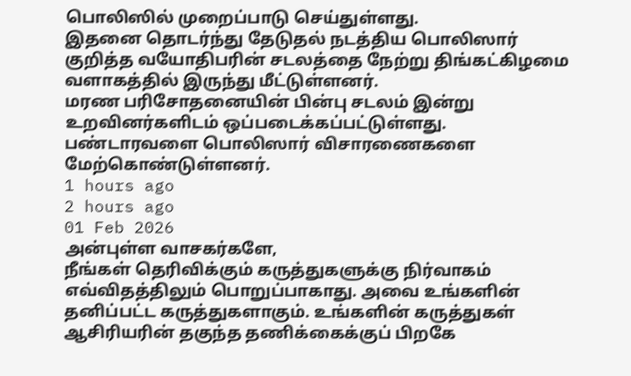பொலிஸில் முறைப்பாடு செய்துள்ளது.
இதனை தொடர்ந்து தேடுதல் நடத்திய பொலிஸார் குறித்த வயோதிபரின் சடலத்தை நேற்று திங்கட்கிழமை வளாகத்தில் இருந்து மீட்டுள்ளனர்.
மரண பரிசோதனையின் பின்பு சடலம் இன்று உறவினர்களிடம் ஒப்படைக்கப்பட்டுள்ளது. பண்டாரவளை பொலிஸார் விசாரணைகளை மேற்கொண்டுள்ளனர்.
1 hours ago
2 hours ago
01 Feb 2026
அன்புள்ள வாசகர்களே,
நீங்கள் தெரிவிக்கும் கருத்துகளுக்கு நிர்வாகம் எவ்விதத்திலும் பொறுப்பாகாது. அவை உங்களின் தனிப்பட்ட கருத்துகளாகும். உங்களின் கருத்துகள் ஆசிரியரின் தகுந்த தணிக்கைக்குப் பிறகே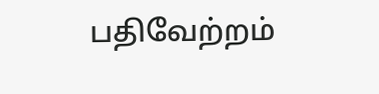பதிவேற்றம்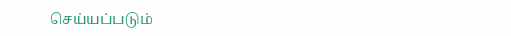செய்யப்படும்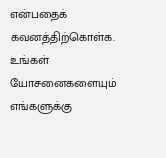என்பதைக் கவனத்திற்கொள்க. உங்கள் யோசனைகளையும் எங்களுக்கு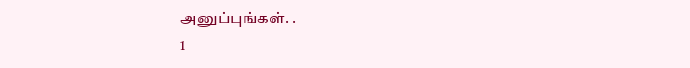அனுப்புங்கள். .
1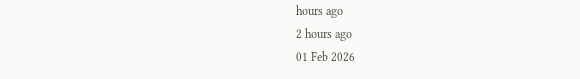hours ago
2 hours ago
01 Feb 2026